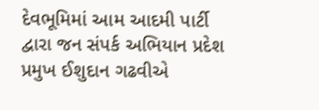દેવભૂમિમાં આમ આદમી પાર્ટી દ્વારા જન સંપર્ક અભિયાન પ્રદેશ પ્રમુખ ઈશુદાન ગઢવીએ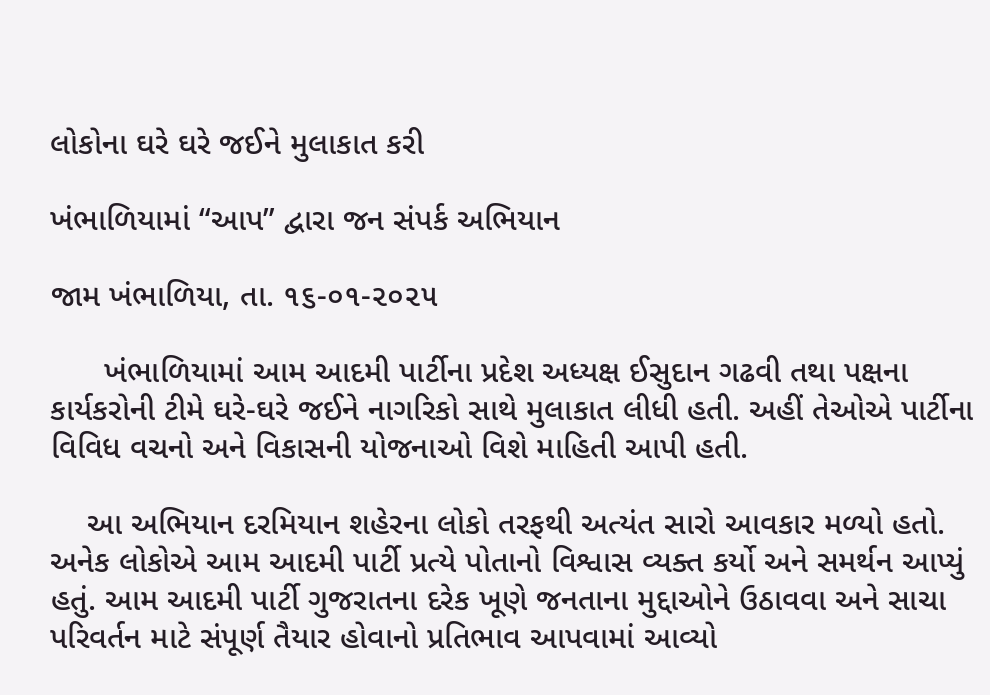લોકોના ઘરે ઘરે જઈને મુલાકાત કરી

ખંભાળિયામાં “આપ” દ્વારા જન સંપર્ક અભિયાન

જામ ખંભાળિયા, તા. ૧૬-૦૧-૨૦૨૫

      ખંભાળિયામાં આમ આદમી પાર્ટીના પ્રદેશ અધ્યક્ષ ઈસુદાન ગઢવી તથા પક્ષના કાર્યકરોની ટીમે ઘરે-ઘરે જઈને નાગરિકો સાથે મુલાકાત લીધી હતી. અહીં તેઓએ પાર્ટીના વિવિધ વચનો અને વિકાસની યોજનાઓ વિશે માહિતી આપી હતી.

    આ અભિયાન દરમિયાન શહેરના લોકો તરફથી અત્યંત સારો આવકાર મળ્યો હતો. અનેક લોકોએ આમ આદમી પાર્ટી પ્રત્યે પોતાનો વિશ્વાસ વ્યક્ત કર્યો અને સમર્થન આપ્યું હતું. આમ આદમી પાર્ટી ગુજરાતના દરેક ખૂણે જનતાના મુદ્દાઓને ઉઠાવવા અને સાચા પરિવર્તન માટે સંપૂર્ણ તૈયાર હોવાનો પ્રતિભાવ આપવામાં આવ્યો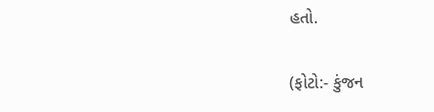હતો.

(ફોટો:- કુંજન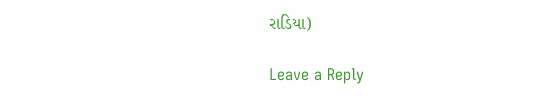રાડિયા)

Leave a Reply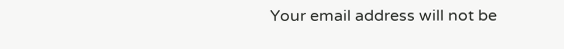Your email address will not be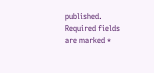published. Required fields are marked *